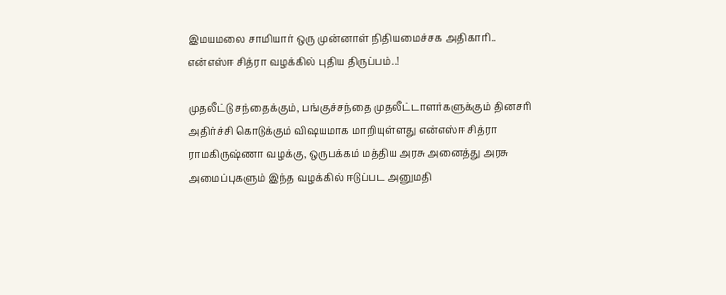இமயமலை சாமியார் ஒரு முன்னாள் நிதியமைச்சக அதிகாரி.. என்எஸ்ஈ சித்ரா வழக்கில் புதிய திருப்பம்..!

முதலீட்டு சந்தைக்கும், பங்குச்சந்தை முதலீட்டாளர்களுக்கும் தினசரி அதிர்ச்சி கொடுக்கும் விஷயமாக மாறியுள்ளது என்எஸ்ஈ சித்ரா ராமகிருஷ்ணா வழக்கு, ஒருபக்கம் மத்திய அரசு அனைத்து அரசு அமைப்புகளும் இந்த வழக்கில் ஈடுப்பட அனுமதி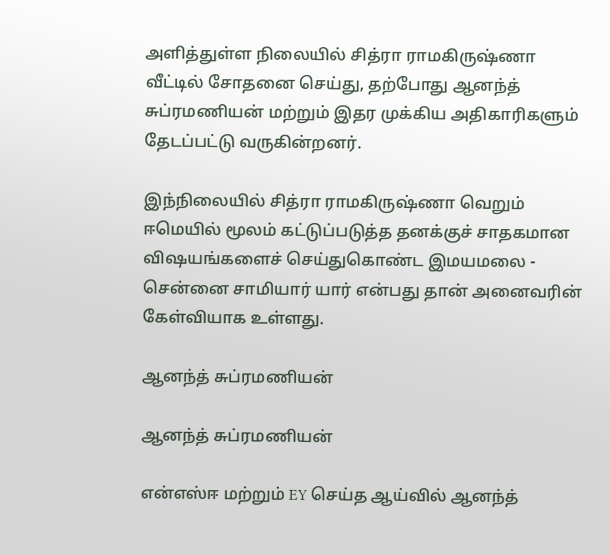அளித்துள்ள நிலையில் சித்ரா ராமகிருஷ்ணா வீட்டில் சோதனை செய்து, தற்போது ஆனந்த் சுப்ரமணியன் மற்றும் இதர முக்கிய அதிகாரிகளும் தேடப்பட்டு வருகின்றனர்.

இந்நிலையில் சித்ரா ராமகிருஷ்ணா வெறும் ஈமெயில் மூலம் கட்டுப்படுத்த தனக்குச் சாதகமான விஷயங்களைச் செய்துகொண்ட இமயமலை - சென்னை சாமியார் யார் என்பது தான் அனைவரின் கேள்வியாக உள்ளது.

ஆனந்த் சுப்ரமணியன்

ஆனந்த் சுப்ரமணியன்

என்எஸ்ஈ மற்றும் EY செய்த ஆய்வில் ஆனந்த்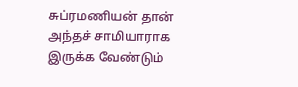சுப்ரமணியன் தான் அந்தச் சாமியாராக இருக்க வேண்டும்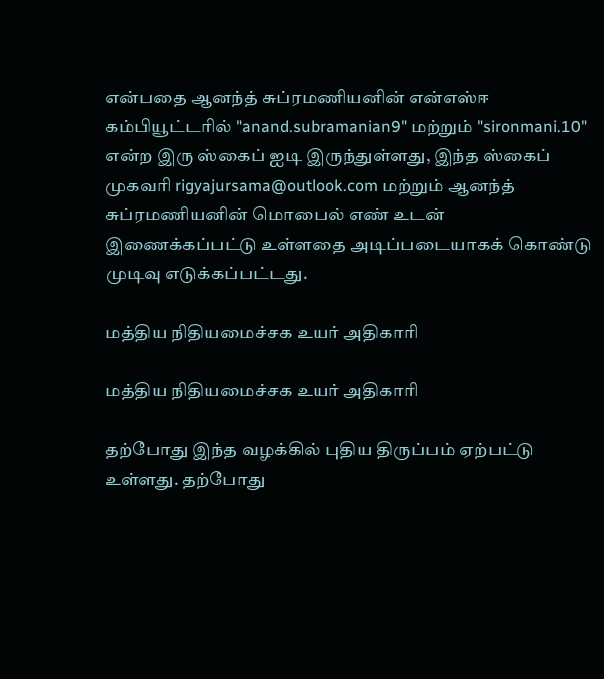என்பதை ஆனந்த் சுப்ரமணியனின் என்எஸ்ஈ கம்பியூட்டரில் "anand.subramanian9" மற்றும் "sironmani.10" என்ற இரு ஸ்கைப் ஐடி இருந்துள்ளது, இந்த ஸ்கைப் முகவரி rigyajursama@outlook.com மற்றும் ஆனந்த் சுப்ரமணியனின் மொபைல் எண் உடன் இணைக்கப்பட்டு உள்ளதை அடிப்படையாகக் கொண்டு முடிவு எடுக்கப்பட்டது.

மத்திய நிதியமைச்சக உயர் அதிகாரி

மத்திய நிதியமைச்சக உயர் அதிகாரி

தற்போது இந்த வழக்கில் புதிய திருப்பம் ஏற்பட்டு உள்ளது. தற்போது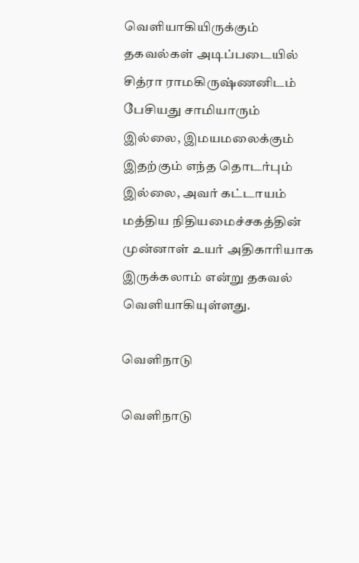வெளியாகியிருக்கும் தகவல்கள் அடிப்படையில் சித்ரா ராமகிருஷ்ணனிடம் பேசியது சாமியாரும் இல்லை, இமயமலைக்கும் இதற்கும் எந்த தொடர்பும் இல்லை, அவர் கட்டாயம் மத்திய நிதியமைச்சகத்தின் முன்னாள் உயர் அதிகாரியாக இருக்கலாம் என்று தகவல் வெளியாகியுள்ளது.

வெளிநாடு

வெளிநாடு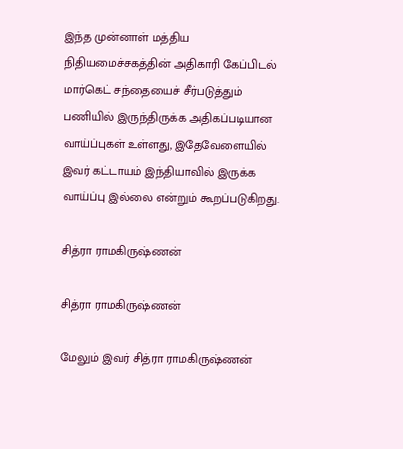இந்த முன்னாள் மத்திய நிதியமைச்சகத்தின் அதிகாரி கேப்பிடல் மார்கெட் சந்தையைச் சீர்படுத்தும் பணியில் இருந்திருக்க அதிகப்படியான வாய்ப்புகள் உள்ளது, இதேவேளையில் இவர் கட்டாயம் இந்தியாவில் இருக்க வாய்ப்பு இல்லை என்றும் கூறப்படுகிறது.

சித்ரா ராமகிருஷ்ணன்

சித்ரா ராமகிருஷ்ணன்

மேலும் இவர் சித்ரா ராமகிருஷ்ணன்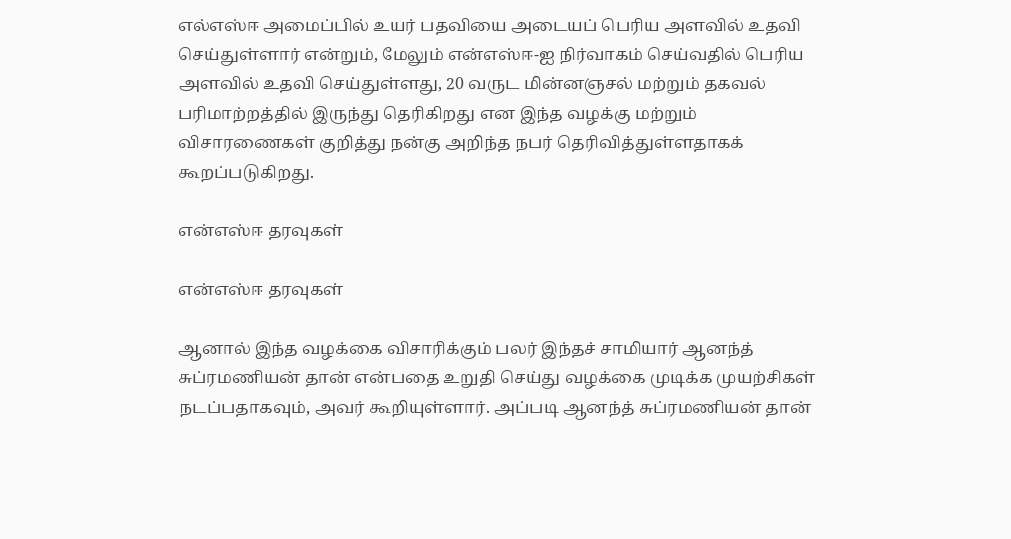எல்எஸ்ஈ அமைப்பில் உயர் பதவியை அடையப் பெரிய அளவில் உதவி செய்துள்ளார் என்றும், மேலும் என்எஸ்ஈ-ஐ நிர்வாகம் செய்வதில் பெரிய அளவில் உதவி செய்துள்ளது, 20 வருட மின்னஞசல் மற்றும் தகவல் பரிமாற்றத்தில் இருந்து தெரிகிறது என இந்த வழக்கு மற்றும் விசாரணைகள் குறித்து நன்கு அறிந்த நபர் தெரிவித்துள்ளதாகக் கூறப்படுகிறது.

என்எஸ்ஈ தரவுகள்

என்எஸ்ஈ தரவுகள்

ஆனால் இந்த வழக்கை விசாரிக்கும் பலர் இந்தச் சாமியார் ஆனந்த் சுப்ரமணியன் தான் என்பதை உறுதி செய்து வழக்கை முடிக்க முயற்சிகள் நடப்பதாகவும், அவர் கூறியுள்ளார். அப்படி ஆனந்த் சுப்ரமணியன் தான்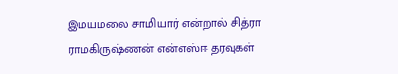இமயமலை சாமியார் என்றால் சித்ரா ராமகிருஷ்ணன் என்எஸ்ஈ தரவுகள்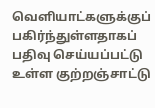வெளியாட்களுக்குப் பகிர்ந்துள்ளதாகப் பதிவு செய்யப்பட்டு உள்ள குற்றஞ்சாட்டு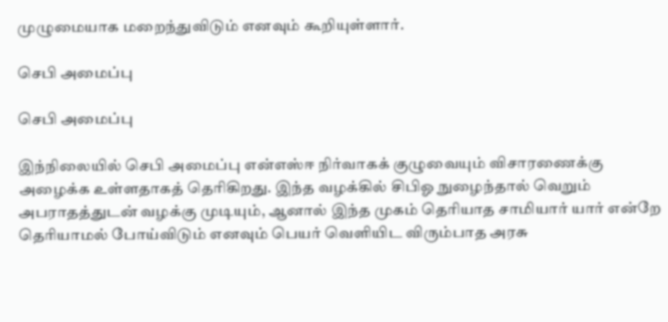முழுமையாக மறைந்துவிடும் எனவும் கூறியுள்ளார்.

செபி அமைப்பு

செபி அமைப்பு

இந்நிலையில் செபி அமைப்பு என்எஸ்ஈ நிர்வாகக் குழுவையும் விசாரணைக்கு அழைக்க உள்ளதாகத் தெரிகிறது. இந்த வழக்கில் சிபிஓ நுழைந்தால் வெறும் அபராதத்துடன் வழக்கு முடியும், ஆனால் இந்த முகம் தெரியாத சாமியார் யார் என்றே தெரியாமல் போய்விடும் எனவும் பெயர் வெளியிட விரும்பாத அரசு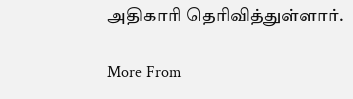அதிகாரி தெரிவித்துள்ளார்.

More From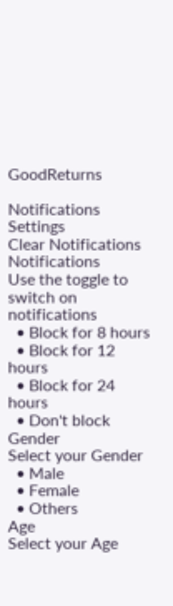GoodReturns

Notifications
Settings
Clear Notifications
Notifications
Use the toggle to switch on notifications
  • Block for 8 hours
  • Block for 12 hours
  • Block for 24 hours
  • Don't block
Gender
Select your Gender
  • Male
  • Female
  • Others
Age
Select your Age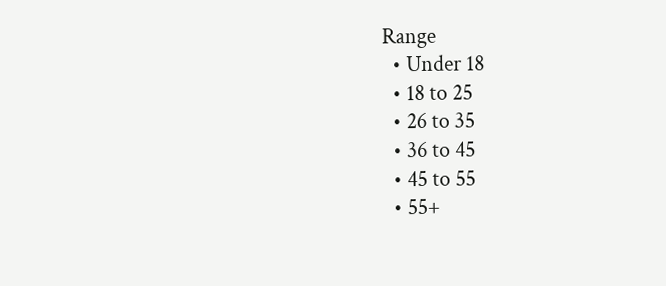Range
  • Under 18
  • 18 to 25
  • 26 to 35
  • 36 to 45
  • 45 to 55
  • 55+